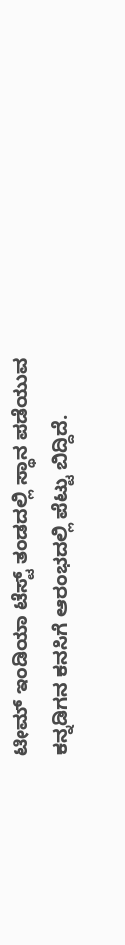ಟೀಮ್ ಇಂಡಿಯಾ ಟೆಸ್ಟ್ ತಂಡದಲ್ಲಿ ಸ್ಥಾನ ಪಡೆಯುವ ಕನ್ನಡಿಗನ ಕನಸಿಗೆ ಆರಂಭದಲ್ಲಿ ಪೆಟ್ಟು ಬಿದ್ದಿದೆ.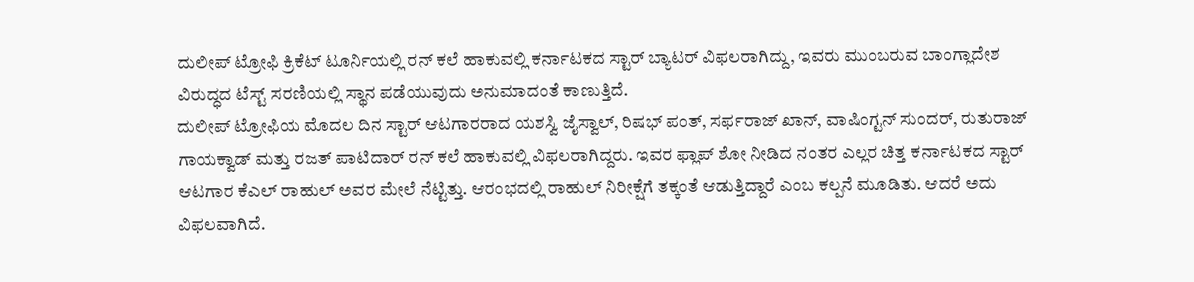ದುಲೀಪ್ ಟ್ರೋಫಿ ಕ್ರಿಕೆಟ್ ಟೂರ್ನಿಯಲ್ಲಿ ರನ್ ಕಲೆ ಹಾಕುವಲ್ಲಿ ಕರ್ನಾಟಕದ ಸ್ಟಾರ್ ಬ್ಯಾಟರ್ ವಿಫಲರಾಗಿದ್ದು, ಇವರು ಮುಂಬರುವ ಬಾಂಗ್ಲಾದೇಶ ವಿರುದ್ಧದ ಟೆಸ್ಟ್ ಸರಣಿಯಲ್ಲಿ ಸ್ಥಾನ ಪಡೆಯುವುದು ಅನುಮಾದಂತೆ ಕಾಣುತ್ತಿದೆ.
ದುಲೀಪ್ ಟ್ರೋಫಿಯ ಮೊದಲ ದಿನ ಸ್ಟಾರ್ ಆಟಗಾರರಾದ ಯಶಸ್ವಿ ಜೈಸ್ವಾಲ್, ರಿಷಭ್ ಪಂತ್, ಸರ್ಫರಾಜ್ ಖಾನ್, ವಾಷಿಂಗ್ಟನ್ ಸುಂದರ್, ರುತುರಾಜ್ ಗಾಯಕ್ವಾಡ್ ಮತ್ತು ರಜತ್ ಪಾಟಿದಾರ್ ರನ್ ಕಲೆ ಹಾಕುವಲ್ಲಿ ವಿಫಲರಾಗಿದ್ದರು. ಇವರ ಫ್ಲಾಪ್ ಶೋ ನೀಡಿದ ನಂತರ ಎಲ್ಲರ ಚಿತ್ತ ಕರ್ನಾಟಕದ ಸ್ಟಾರ್ ಆಟಗಾರ ಕೆಎಲ್ ರಾಹುಲ್ ಅವರ ಮೇಲೆ ನೆಟ್ಟಿತ್ತು. ಆರಂಭದಲ್ಲಿ ರಾಹುಲ್ ನಿರೀಕ್ಷೆಗೆ ತಕ್ಕಂತೆ ಆಡುತ್ತಿದ್ದಾರೆ ಎಂಬ ಕಲ್ಪನೆ ಮೂಡಿತು. ಆದರೆ ಅದು ವಿಫಲವಾಗಿದೆ.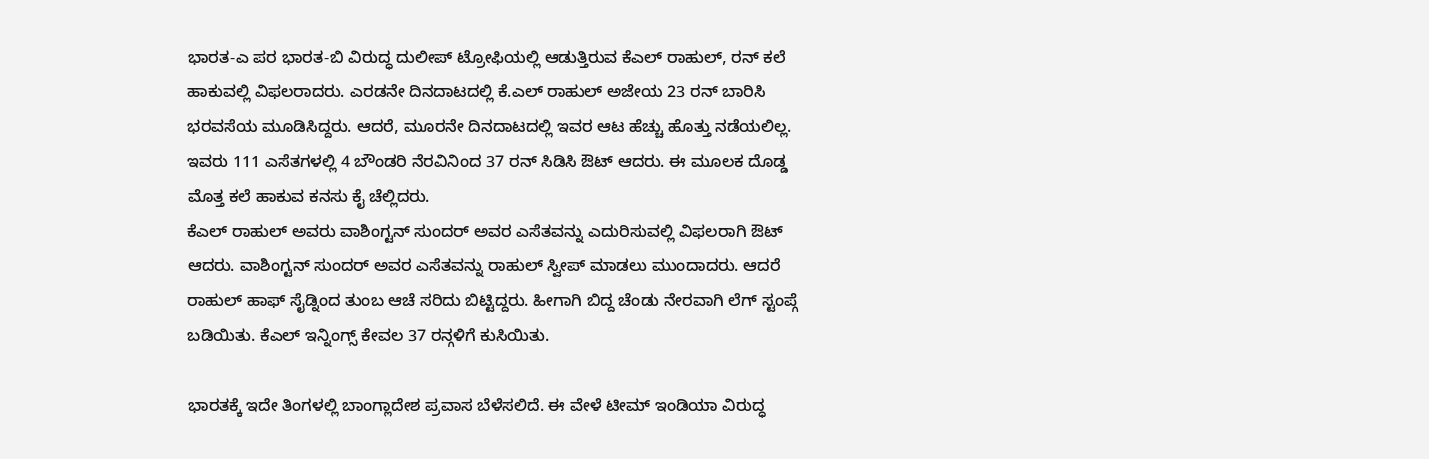ಭಾರತ-ಎ ಪರ ಭಾರತ-ಬಿ ವಿರುದ್ಧ ದುಲೀಪ್ ಟ್ರೋಫಿಯಲ್ಲಿ ಆಡುತ್ತಿರುವ ಕೆಎಲ್ ರಾಹುಲ್, ರನ್ ಕಲೆ ಹಾಕುವಲ್ಲಿ ವಿಫಲರಾದರು. ಎರಡನೇ ದಿನದಾಟದಲ್ಲಿ ಕೆ.ಎಲ್ ರಾಹುಲ್ ಅಜೇಯ 23 ರನ್ ಬಾರಿಸಿ ಭರವಸೆಯ ಮೂಡಿಸಿದ್ದರು. ಆದರೆ, ಮೂರನೇ ದಿನದಾಟದಲ್ಲಿ ಇವರ ಆಟ ಹೆಚ್ಚು ಹೊತ್ತು ನಡೆಯಲಿಲ್ಲ. ಇವರು 111 ಎಸೆತಗಳಲ್ಲಿ 4 ಬೌಂಡರಿ ನೆರವಿನಿಂದ 37 ರನ್ ಸಿಡಿಸಿ ಔಟ್ ಆದರು. ಈ ಮೂಲಕ ದೊಡ್ಡ ಮೊತ್ತ ಕಲೆ ಹಾಕುವ ಕನಸು ಕೈ ಚೆಲ್ಲಿದರು.
ಕೆಎಲ್ ರಾಹುಲ್ ಅವರು ವಾಶಿಂಗ್ಟನ್ ಸುಂದರ್ ಅವರ ಎಸೆತವನ್ನು ಎದುರಿಸುವಲ್ಲಿ ವಿಫಲರಾಗಿ ಔಟ್ ಆದರು. ವಾಶಿಂಗ್ಟನ್ ಸುಂದರ್ ಅವರ ಎಸೆತವನ್ನು ರಾಹುಲ್ ಸ್ವೀಪ್ ಮಾಡಲು ಮುಂದಾದರು. ಆದರೆ ರಾಹುಲ್ ಹಾಫ್ ಸೈಡ್ನಿಂದ ತುಂಬ ಆಚೆ ಸರಿದು ಬಿಟ್ಟಿದ್ದರು. ಹೀಗಾಗಿ ಬಿದ್ದ ಚೆಂಡು ನೇರವಾಗಿ ಲೆಗ್ ಸ್ಟಂಪ್ಗೆ ಬಡಿಯಿತು. ಕೆಎಲ್ ಇನ್ನಿಂಗ್ಸ್ ಕೇವಲ 37 ರನ್ಗಳಿಗೆ ಕುಸಿಯಿತು.

ಭಾರತಕ್ಕೆ ಇದೇ ತಿಂಗಳಲ್ಲಿ ಬಾಂಗ್ಲಾದೇಶ ಪ್ರವಾಸ ಬೆಳೆಸಲಿದೆ. ಈ ವೇಳೆ ಟೀಮ್ ಇಂಡಿಯಾ ವಿರುದ್ಧ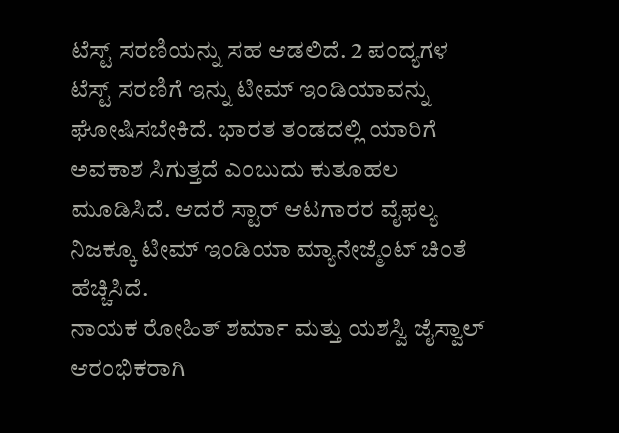ಟೆಸ್ಟ್ ಸರಣಿಯನ್ನು ಸಹ ಆಡಲಿದೆ. 2 ಪಂದ್ಯಗಳ ಟೆಸ್ಟ್ ಸರಣಿಗೆ ಇನ್ನು ಟೀಮ್ ಇಂಡಿಯಾವನ್ನು ಘೋಷಿಸಬೇಕಿದೆ. ಭಾರತ ತಂಡದಲ್ಲಿ ಯಾರಿಗೆ ಅವಕಾಶ ಸಿಗುತ್ತದೆ ಎಂಬುದು ಕುತೂಹಲ ಮೂಡಿಸಿದೆ. ಆದರೆ ಸ್ಟಾರ್ ಆಟಗಾರರ ವೈಫಲ್ಯ ನಿಜಕ್ಕೂ ಟೀಮ್ ಇಂಡಿಯಾ ಮ್ಯಾನೇಜ್ಮೆಂಟ್ ಚಿಂತೆ ಹೆಚ್ಚಿಸಿದೆ.
ನಾಯಕ ರೋಹಿತ್ ಶರ್ಮಾ ಮತ್ತು ಯಶಸ್ವಿ ಜೈಸ್ವಾಲ್ ಆರಂಭಿಕರಾಗಿ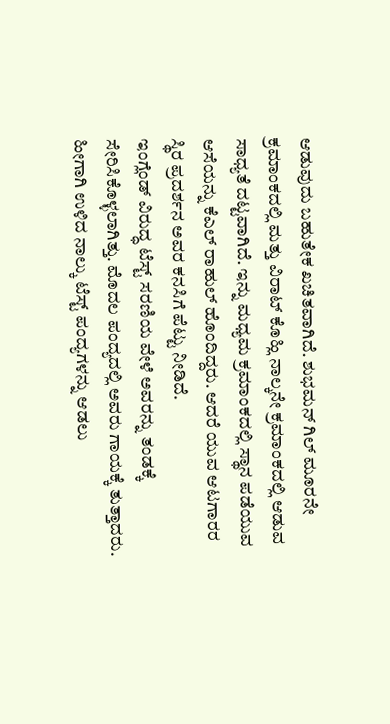ಆಡುವುದು ಬಹುತೇಕ ಖಚಿತವಾಗಿದೆ. ಶುಭಮನ್ ಗಿಲ್ ಮೂರನೇ ಕ್ರಮಾಂಕದಲ್ಲಿ ಮತ್ತು ವಿರಾಟ್ ಕೊಹ್ಲಿ ನಾಲ್ಕನೇ ಕ್ರಮಾಂಕದಲ್ಲಿ ಆಡುವ ಸಾಧ್ಯತೆ ದಟ್ಟವಾಗಿದೆ. ಇನ್ನು ಮಧ್ಯಮ ಕ್ರಮಾಂಕದಲ್ಲಿ ಸ್ಥಾನ ಪಡೆಯುವ ಆಸೆಯನ್ನು ಕೆಎಲ್ ರಾಹುಲ್ ಹೊಂದಿದ್ದರು. ಆದರೆ ಯುವ ಆಟಗಾರರ ಸ್ಥಿರ ಪ್ರದರ್ಶನ ಅವರ ಕನಸಿಗೆ ಪೆಟ್ಟು ನೀಡಿದೆ.
ಇಂಗ್ಲೆಂಡ್ ವಿರುದ್ಧ ಟೆಸ್ಟ್ ಸರಣಿಯ ವೇಳೆ ಅವರನ್ನು ತಂಡಕ್ಕೆ ಸೇರಿಸಿಕೊಳ್ಳಲಾಗಿತ್ತು. ಮೊದಲ ಪಂದ್ಯದಲ್ಲಿ ಅವರು ಗಾಯಕ್ಕೆ ತುತ್ತಾದರು. ಹೀಗಾಗಿ ಉಳಿದ ನಾಲ್ಕು ಟೆಸ್ಟ್ ಪಂದ್ಯಗಳನ್ನು ಆಡಲು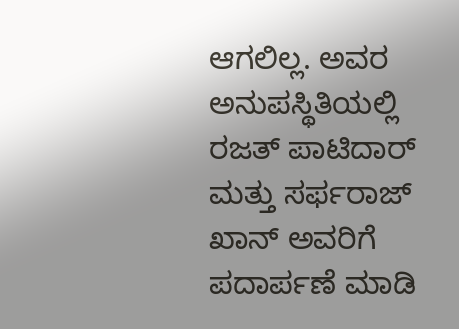ಆಗಲಿಲ್ಲ. ಅವರ ಅನುಪಸ್ಥಿತಿಯಲ್ಲಿ ರಜತ್ ಪಾಟಿದಾರ್ ಮತ್ತು ಸರ್ಫರಾಜ್ ಖಾನ್ ಅವರಿಗೆ ಪದಾರ್ಪಣೆ ಮಾಡಿ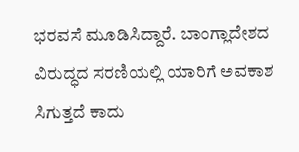ಭರವಸೆ ಮೂಡಿಸಿದ್ದಾರೆ. ಬಾಂಗ್ಲಾದೇಶದ ವಿರುದ್ಧದ ಸರಣಿಯಲ್ಲಿ ಯಾರಿಗೆ ಅವಕಾಶ ಸಿಗುತ್ತದೆ ಕಾದು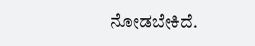ನೋಡಬೇಕಿದೆ.